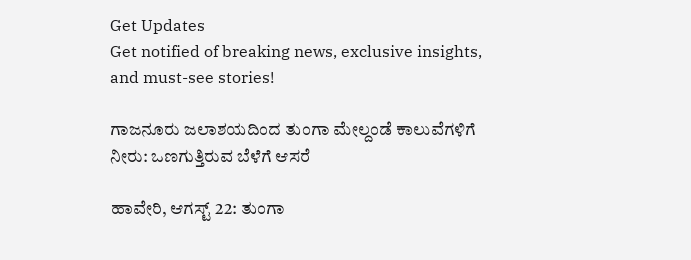Get Updates
Get notified of breaking news, exclusive insights, and must-see stories!

ಗಾಜನೂರು ಜಲಾಶಯದಿಂದ ತುಂಗಾ ಮೇಲ್ದಂಡೆ ಕಾಲುವೆಗಳಿಗೆ ನೀರು: ಒಣಗುತ್ತಿರುವ ಬೆಳೆಗೆ ಆಸರೆ

ಹಾವೇರಿ, ಆಗಸ್ಟ್‌ 22: ತುಂಗಾ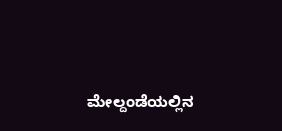ಮೇಲ್ದಂಡೆಯಲ್ಲಿನ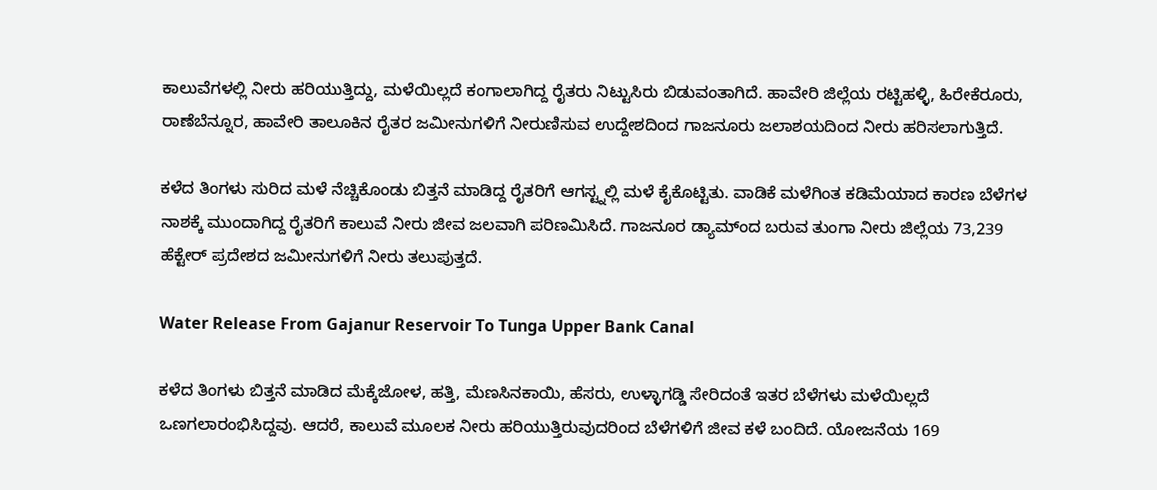ಕಾಲುವೆಗಳಲ್ಲಿ ನೀರು ಹರಿಯುತ್ತಿದ್ದು, ಮಳೆಯಿಲ್ಲದೆ ಕಂಗಾಲಾಗಿದ್ದ ರೈತರು ನಿಟ್ಟುಸಿರು ಬಿಡುವಂತಾಗಿದೆ. ಹಾವೇರಿ ಜಿಲ್ಲೆಯ ರಟ್ಟಿಹಳ್ಳಿ, ಹಿರೇಕೆರೂರು, ರಾಣೆಬೆನ್ನೂರ, ಹಾವೇರಿ ತಾಲೂಕಿನ ರೈತರ ಜಮೀನುಗಳಿಗೆ ನೀರುಣಿಸುವ ಉದ್ದೇಶದಿಂದ ಗಾಜನೂರು ಜಲಾಶಯದಿಂದ ನೀರು ಹರಿಸಲಾಗುತ್ತಿದೆ.

ಕಳೆದ ತಿಂಗಳು ಸುರಿದ ಮಳೆ ನೆಚ್ಚಿಕೊಂಡು ಬಿತ್ತನೆ ಮಾಡಿದ್ದ ರೈತರಿಗೆ ಆಗಸ್ಟ್ನಲ್ಲಿ ಮಳೆ ಕೈಕೊಟ್ಟಿತು. ವಾಡಿಕೆ ಮಳೆಗಿಂತ ಕಡಿಮೆಯಾದ ಕಾರಣ ಬೆಳೆಗಳ ನಾಶಕ್ಕೆ ಮುಂದಾಗಿದ್ದ ರೈತರಿಗೆ ಕಾಲುವೆ ನೀರು ಜೀವ ಜಲವಾಗಿ ಪರಿಣಮಿಸಿದೆ. ಗಾಜನೂರ ಡ್ಯಾಮ್ಂದ ಬರುವ ತುಂಗಾ ನೀರು ಜಿಲ್ಲೆಯ 73,239 ಹೆಕ್ಟೇರ್ ಪ್ರದೇಶದ ಜಮೀನುಗಳಿಗೆ ನೀರು ತಲುಪುತ್ತದೆ.

Water Release From Gajanur Reservoir To Tunga Upper Bank Canal

ಕಳೆದ ತಿಂಗಳು ಬಿತ್ತನೆ ಮಾಡಿದ ಮೆಕ್ಕೆಜೋಳ, ಹತ್ತಿ, ಮೆಣಸಿನಕಾಯಿ, ಹೆಸರು, ಉಳ್ಳಾಗಡ್ಡಿ ಸೇರಿದಂತೆ ಇತರ ಬೆಳೆಗಳು ಮಳೆಯಿಲ್ಲದೆ ಒಣಗಲಾರಂಭಿಸಿದ್ದವು. ಆದರೆ, ಕಾಲುವೆ ಮೂಲಕ ನೀರು ಹರಿಯುತ್ತಿರುವುದರಿಂದ ಬೆಳೆಗಳಿಗೆ ಜೀವ ಕಳೆ ಬಂದಿದೆ. ಯೋಜನೆಯ 169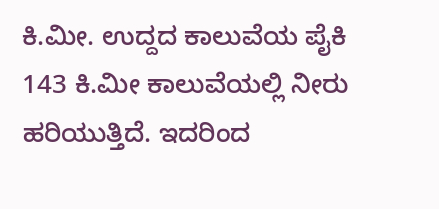ಕಿ.ಮೀ. ಉದ್ದದ ಕಾಲುವೆಯ ಪೈಕಿ 143 ಕಿ.ಮೀ ಕಾಲುವೆಯಲ್ಲಿ ನೀರು ಹರಿಯುತ್ತಿದೆ. ಇದರಿಂದ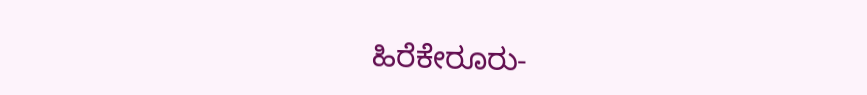ಹಿರೆಕೇರೂರು-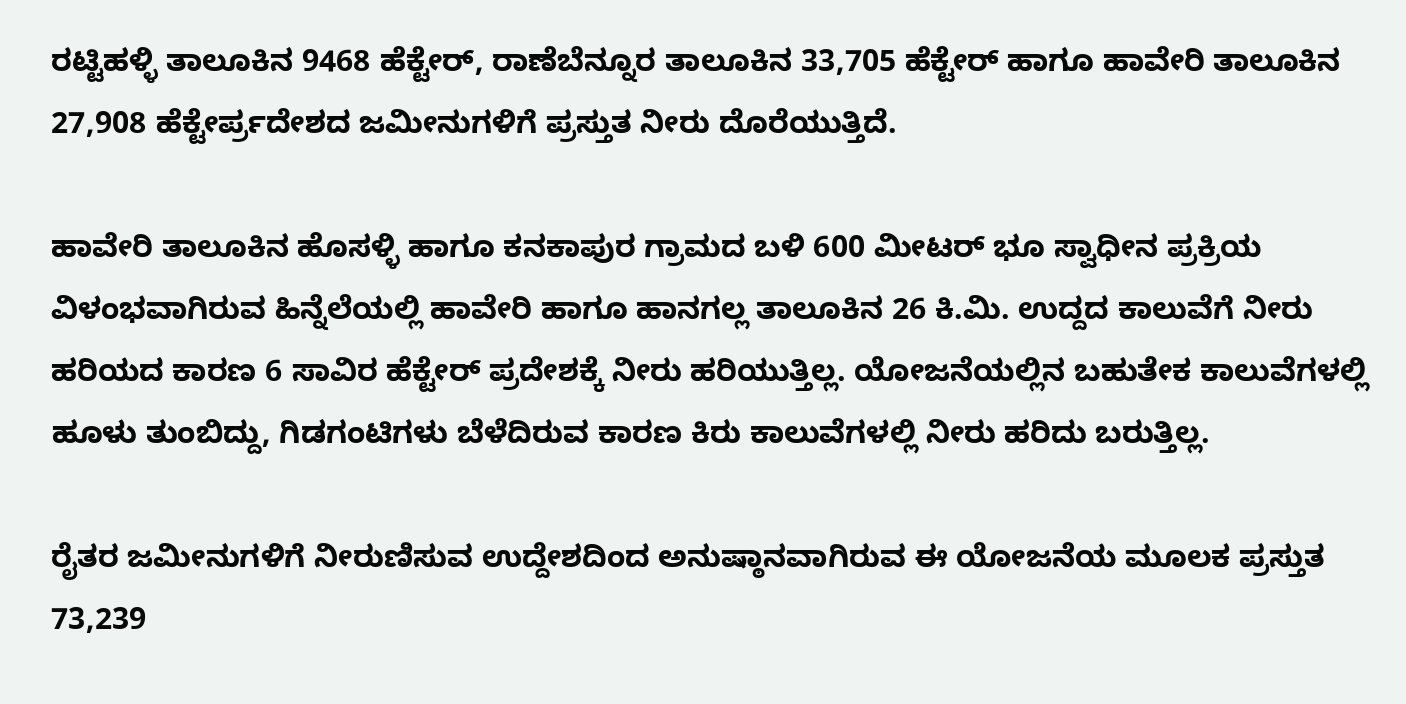ರಟ್ಟಿಹಳ್ಳಿ ತಾಲೂಕಿನ 9468 ಹೆಕ್ಟೇರ್, ರಾಣೆಬೆನ್ನೂರ ತಾಲೂಕಿನ 33,705 ಹೆಕ್ಟೇರ್ ಹಾಗೂ ಹಾವೇರಿ ತಾಲೂಕಿನ 27,908 ಹೆಕ್ಟೇರ್ಪ್ರದೇಶದ ಜಮೀನುಗಳಿಗೆ ಪ್ರಸ್ತುತ ನೀರು ದೊರೆಯುತ್ತಿದೆ.

ಹಾವೇರಿ ತಾಲೂಕಿನ ಹೊಸಳ್ಳಿ ಹಾಗೂ ಕನಕಾಪುರ ಗ್ರಾಮದ ಬಳಿ 600 ಮೀಟರ್ ಭೂ ಸ್ವಾಧೀನ ಪ್ರಕ್ರಿಯ ವಿಳಂಭವಾಗಿರುವ ಹಿನ್ನೆಲೆಯಲ್ಲಿ ಹಾವೇರಿ ಹಾಗೂ ಹಾನಗಲ್ಲ ತಾಲೂಕಿನ 26 ಕಿ.ಮಿ. ಉದ್ದದ ಕಾಲುವೆಗೆ ನೀರು ಹರಿಯದ ಕಾರಣ 6 ಸಾವಿರ ಹೆಕ್ಟೇರ್ ಪ್ರದೇಶಕ್ಕೆ ನೀರು ಹರಿಯುತ್ತಿಲ್ಲ. ಯೋಜನೆಯಲ್ಲಿನ ಬಹುತೇಕ ಕಾಲುವೆಗಳಲ್ಲಿ ಹೂಳು ತುಂಬಿದ್ದು, ಗಿಡಗಂಟಿಗಳು ಬೆಳೆದಿರುವ ಕಾರಣ ಕಿರು ಕಾಲುವೆಗಳಲ್ಲಿ ನೀರು ಹರಿದು ಬರುತ್ತಿಲ್ಲ.

ರೈತರ ಜಮೀನುಗಳಿಗೆ ನೀರುಣಿಸುವ ಉದ್ದೇಶದಿಂದ ಅನುಷ್ಠಾನವಾಗಿರುವ ಈ ಯೋಜನೆಯ ಮೂಲಕ ಪ್ರಸ್ತುತ 73,239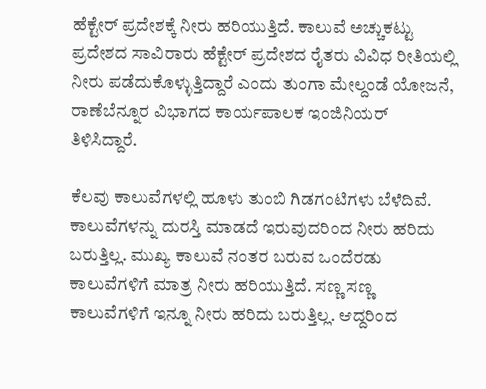ಹೆಕ್ಟೇರ್ ಪ್ರದೇಶಕ್ಕೆ ನೀರು ಹರಿಯುತ್ತಿದೆ. ಕಾಲುವೆ ಅಚ್ಚುಕಟ್ಟು ಪ್ರದೇಶದ ಸಾವಿರಾರು ಹೆಕ್ಟೇರ್ ಪ್ರದೇಶದ ರೈತರು ವಿವಿಧ ರೀತಿಯಲ್ಲಿ ನೀರು ಪಡೆದುಕೊಳ್ಳುತ್ತಿದ್ದಾರೆ ಎಂದು ತುಂಗಾ ಮೇಲ್ದಂಡೆ ಯೋಜನೆ, ರಾಣೆಬೆನ್ನೂರ ವಿಭಾಗದ ಕಾರ್ಯಪಾಲಕ ಇಂಜಿನಿಯರ್ ತಿಳಿಸಿದ್ದಾರೆ.

ಕೆಲವು ಕಾಲುವೆಗಳಲ್ಲಿ ಹೂಳು ತುಂಬಿ ಗಿಡಗಂಟಿಗಳು ಬೆಳೆದಿವೆ. ಕಾಲುವೆಗಳನ್ನು ದುರಸ್ತಿ ಮಾಡದೆ ಇರುವುದರಿಂದ ನೀರು ಹರಿದು ಬರುತ್ತಿಲ್ಲ. ಮುಖ್ಯ ಕಾಲುವೆ ನಂತರ ಬರುವ ಒಂದೆರಡು ಕಾಲುವೆಗಳಿಗೆ ಮಾತ್ರ ನೀರು ಹರಿಯುತ್ತಿದೆ. ಸಣ್ಣ ಸಣ್ಣ ಕಾಲುವೆಗಳಿಗೆ ಇನ್ನೂ ನೀರು ಹರಿದು ಬರುತ್ತಿಲ್ಲ. ಆದ್ದರಿಂದ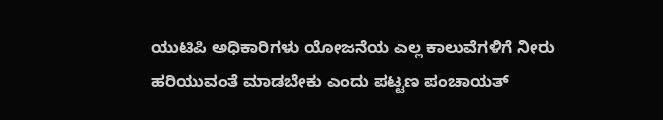ಯುಟಿಪಿ ಅಧಿಕಾರಿಗಳು ಯೋಜನೆಯ ಎಲ್ಲ ಕಾಲುವೆಗಳಿಗೆ ನೀರು ಹರಿಯುವಂತೆ ಮಾಡಬೇಕು ಎಂದು ಪಟ್ಟಣ ಪಂಚಾಯತ್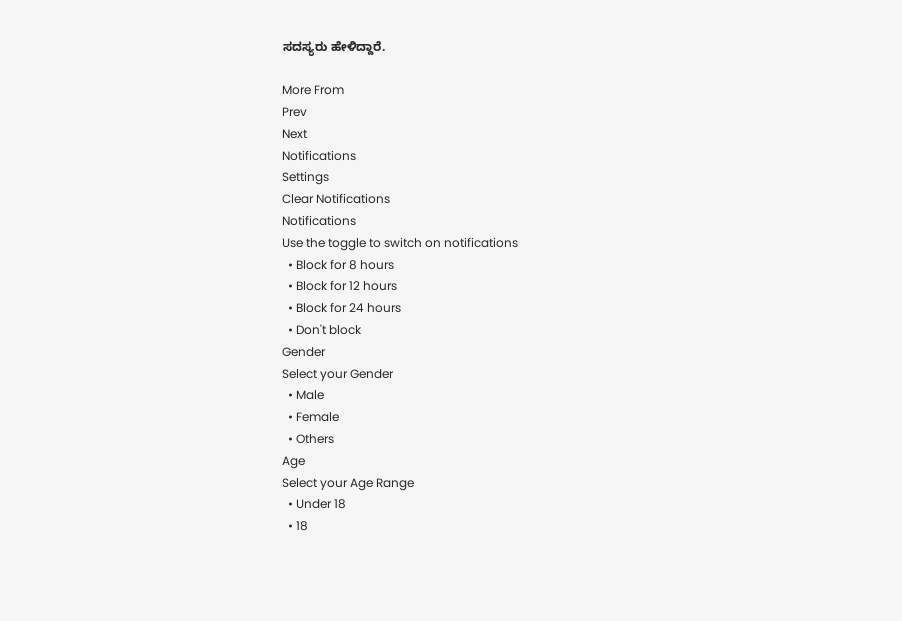ಸದಸ್ಯರು ಹೇಳಿದ್ದಾರೆ.

More From
Prev
Next
Notifications
Settings
Clear Notifications
Notifications
Use the toggle to switch on notifications
  • Block for 8 hours
  • Block for 12 hours
  • Block for 24 hours
  • Don't block
Gender
Select your Gender
  • Male
  • Female
  • Others
Age
Select your Age Range
  • Under 18
  • 18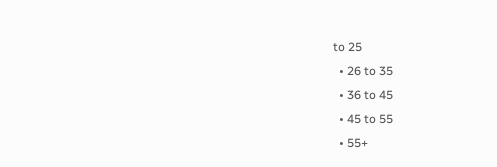to 25
  • 26 to 35
  • 36 to 45
  • 45 to 55
  • 55+